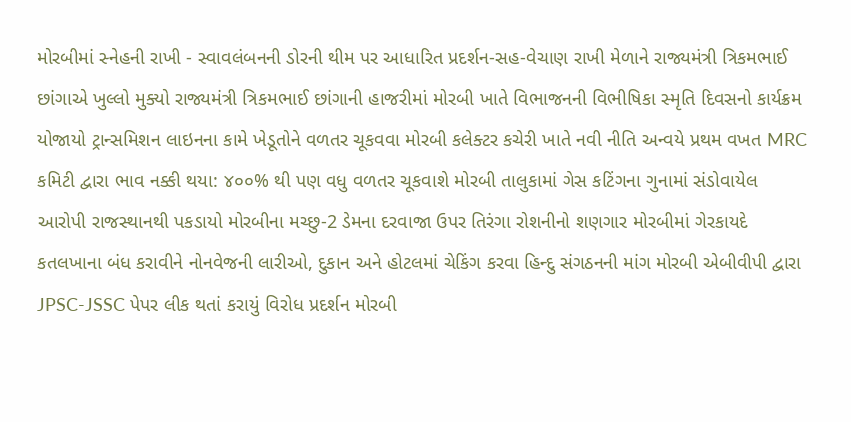મોરબીમાં સ્નેહની રાખી - સ્વાવલંબનની ડોરની થીમ પર આધારિત પ્રદર્શન-સહ-વેચાણ રાખી મેળાને રાજ્યમંત્રી ત્રિકમભાઈ છાંગાએ ખુલ્લો મુક્યો રાજ્યમંત્રી ત્રિકમભાઈ છાંગાની હાજરીમાં મોરબી ખાતે વિભાજનની વિભીષિકા સ્મૃતિ દિવસનો કાર્યક્રમ યોજાયો ટ્રાન્સમિશન લાઇનના કામે ખેડૂતોને વળતર ચૂકવવા મોરબી કલેક્ટર કચેરી ખાતે નવી નીતિ અન્વયે પ્રથમ વખત MRC કમિટી દ્વારા ભાવ નક્કી થયા: ૪૦૦% થી પણ વધુ વળતર ચૂકવાશે મોરબી તાલુકામાં ગેસ કટિંગના ગુનામાં સંડોવાયેલ આરોપી રાજસ્થાનથી પકડાયો મોરબીના મચ્છુ-2 ડેમના દરવાજા ઉપર તિરંગા રોશનીનો શણગાર મોરબીમાં ગેરકાયદે કતલખાના બંધ કરાવીને નોનવેજની લારીઓ, દુકાન અને હોટલમાં ચેકિંગ કરવા હિન્દુ સંગઠનની માંગ મોરબી એબીવીપી દ્વારા JPSC-JSSC પેપર લીક થતાં કરાયું વિરોધ પ્રદર્શન મોરબી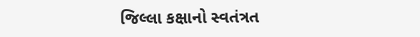જિલ્લા કક્ષાનો સ્વતંત્રત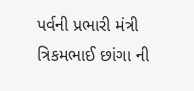પર્વની પ્રભારી મંત્રી ત્રિકમભાઈ છાંગા ની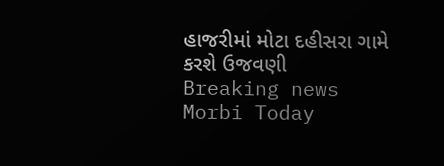હાજરીમાં મોટા દહીસરા ગામે કરશે ઉજવણી
Breaking news
Morbi Today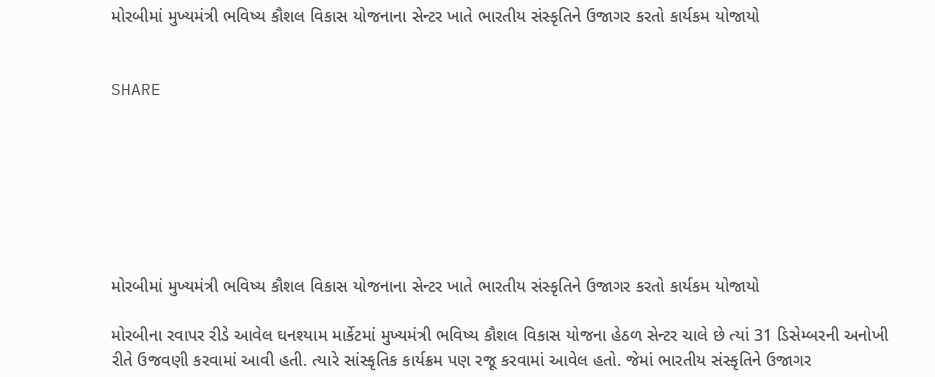મોરબીમાં મુખ્યમંત્રી ભવિષ્ય કૌશલ વિકાસ યોજનાના સેન્ટર ખાતે ભારતીય સંસ્કૃતિને ઉજાગર કરતો કાર્યકમ યોજાયો


SHARE







મોરબીમાં મુખ્યમંત્રી ભવિષ્ય કૌશલ વિકાસ યોજનાના સેન્ટર ખાતે ભારતીય સંસ્કૃતિને ઉજાગર કરતો કાર્યકમ યોજાયો

મોરબીના રવાપર રીડે આવેલ ઘનશ્યામ માર્કેટમાં મુખ્યમંત્રી ભવિષ્ય કૌશલ વિકાસ યોજના હેઠળ સેન્ટર ચાલે છે ત્યાં 31 ડિસેમ્બરની અનોખી રીતે ઉજવણી કરવામાં આવી હતી. ત્યારે સાંસ્કૃતિક કાર્યક્રમ પણ રજૂ કરવામાં આવેલ હતો. જેમાં ભારતીય સંસ્કૃતિને ઉજાગર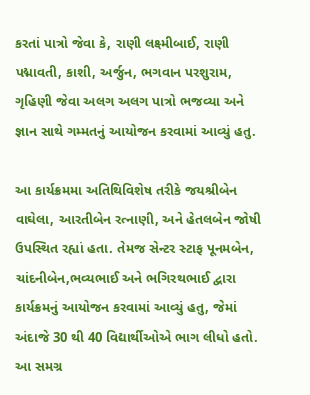કરતાં પાત્રો જેવા કે, રાણી લક્ષ્મીબાઈ, રાણી પદ્માવતી, કાશી, અર્જુન, ભગવાન પરશુરામ, ગૃહિણી જેવા અલગ અલગ પાત્રો ભજવ્યા અને જ્ઞાન સાથે ગમ્મતનું આયોજન કરવામાં આવ્યું હતુ.

આ કાર્યક્રમમા અતિથિવિશેષ તરીકે જયશ્રીબેન વાઘેલા, આરતીબેન રત્નાણી, અને હેતલબેન જોષી ઉપસ્થિત રહ્યાં હતા. તેમજ સેન્ટર સ્ટાફ પૂનમબેન, ચાંદનીબેન,ભવ્યભાઈ અને ભગિરથભાઈ દ્વારા કાર્યક્રમનું આયોજન કરવામાં આવ્યું હતુ, જેમાં અંદાજે 30 થી 40 વિદ્યાર્થીઓએ ભાગ લીધો હતો. આ સમગ્ર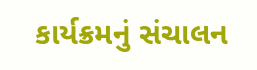કાર્યક્રમનું સંચાલન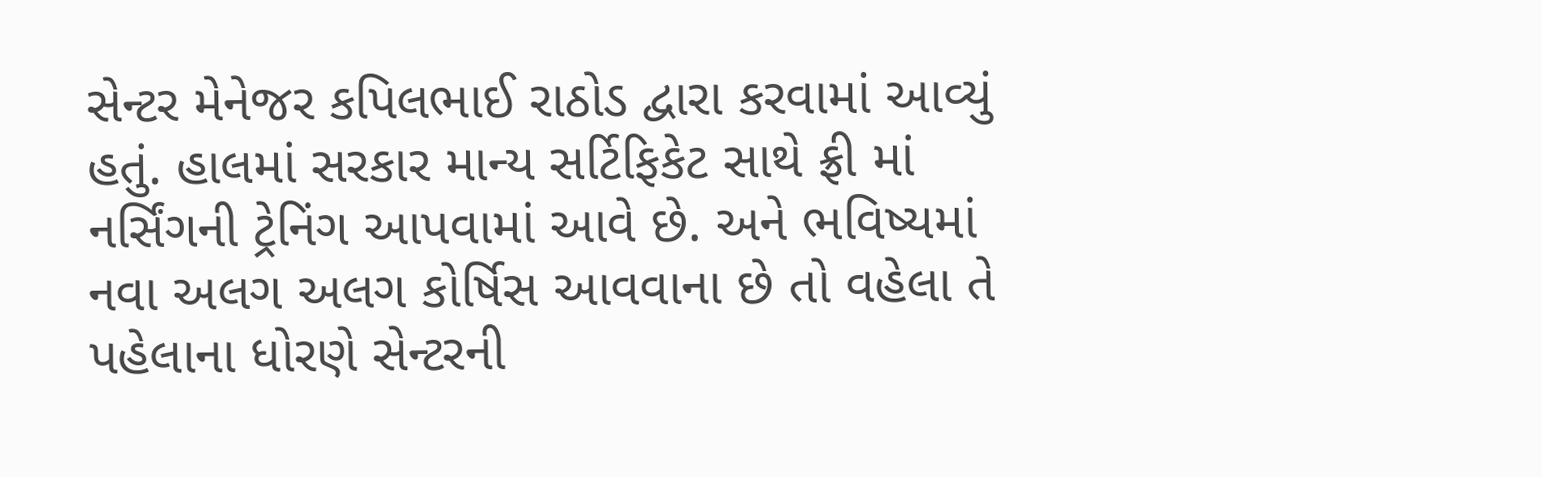સેન્ટર મેનેજર કપિલભાઈ રાઠોડ દ્વારા કરવામાં આવ્યું હતું. હાલમાં સરકાર માન્ય સર્ટિફિકેટ સાથે ફ્રી માં નર્સિંગની ટ્રેનિંગ આપવામાં આવે છે. અને ભવિષ્યમાં નવા અલગ અલગ કોર્ષિસ આવવાના છે તો વહેલા તે પહેલાના ધોરણે સેન્ટરની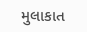મુલાકાત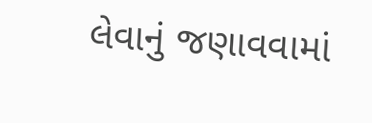લેવાનું જણાવવામાં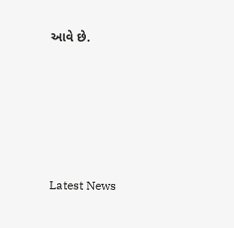આવે છે.






Latest News